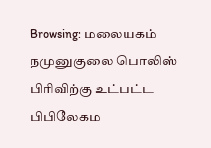Browsing: மலையகம்
நமுனுகுலை பொலிஸ் பிரிவிற்கு உட்பட்ட பிபிலேகம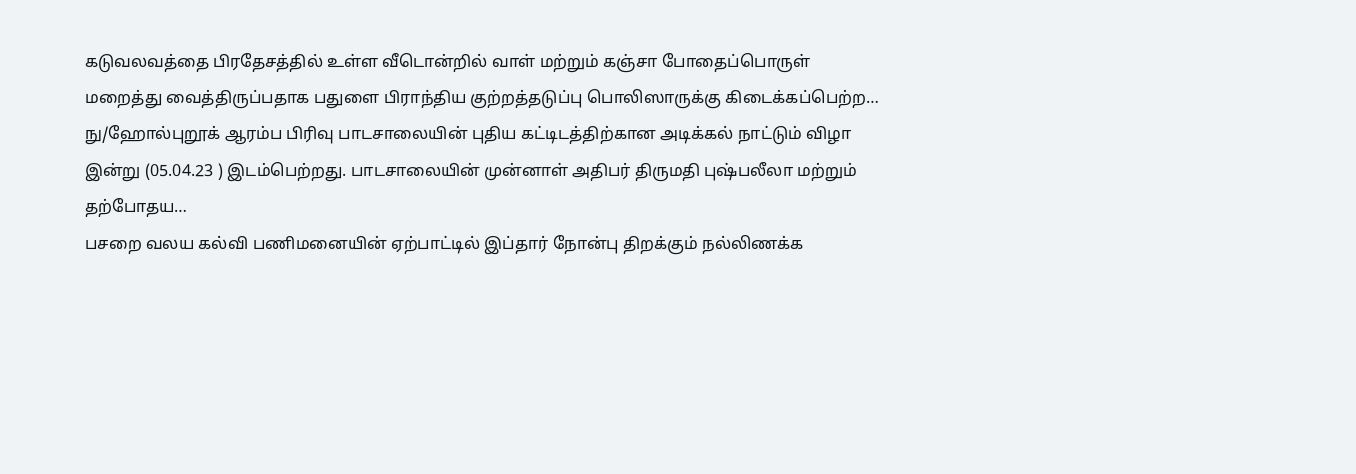கடுவலவத்தை பிரதேசத்தில் உள்ள வீடொன்றில் வாள் மற்றும் கஞ்சா போதைப்பொருள் மறைத்து வைத்திருப்பதாக பதுளை பிராந்திய குற்றத்தடுப்பு பொலிஸாருக்கு கிடைக்கப்பெற்ற…
நு/ஹோல்புறூக் ஆரம்ப பிரிவு பாடசாலையின் புதிய கட்டிடத்திற்கான அடிக்கல் நாட்டும் விழா இன்று (05.04.23 ) இடம்பெற்றது. பாடசாலையின் முன்னாள் அதிபர் திருமதி புஷ்பலீலா மற்றும் தற்போதய…
பசறை வலய கல்வி பணிமனையின் ஏற்பாட்டில் இப்தார் நோன்பு திறக்கும் நல்லிணக்க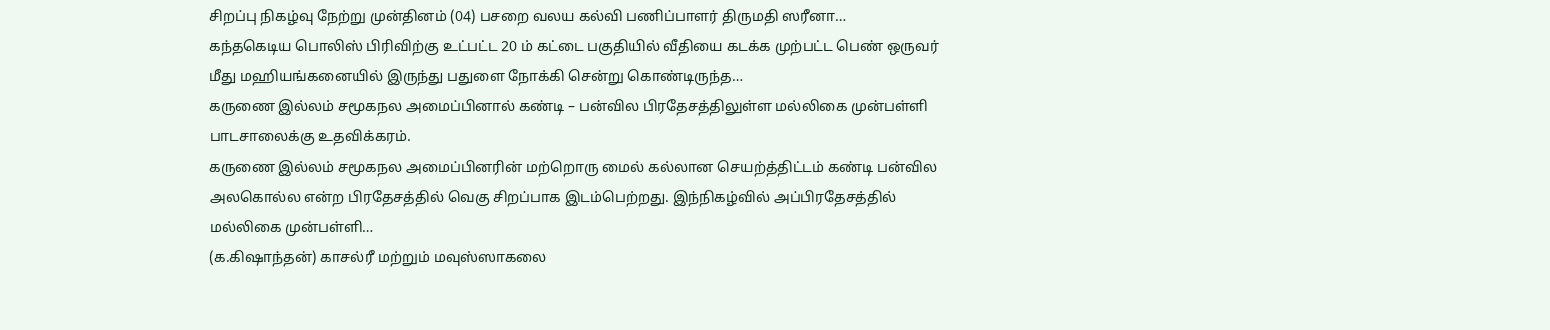சிறப்பு நிகழ்வு நேற்று முன்தினம் (04) பசறை வலய கல்வி பணிப்பாளர் திருமதி ஸரீனா…
கந்தகெடிய பொலிஸ் பிரிவிற்கு உட்பட்ட 20 ம் கட்டை பகுதியில் வீதியை கடக்க முற்பட்ட பெண் ஒருவர் மீது மஹியங்கனையில் இருந்து பதுளை நோக்கி சென்று கொண்டிருந்த…
கருணை இல்லம் சமூகநல அமைப்பினால் கண்டி – பன்வில பிரதேசத்திலுள்ள மல்லிகை முன்பள்ளி பாடசாலைக்கு உதவிக்கரம்.
கருணை இல்லம் சமூகநல அமைப்பினரின் மற்றொரு மைல் கல்லான செயற்த்திட்டம் கண்டி பன்வில அலகொல்ல என்ற பிரதேசத்தில் வெகு சிறப்பாக இடம்பெற்றது. இந்நிகழ்வில் அப்பிரதேசத்தில் மல்லிகை முன்பள்ளி…
(க.கிஷாந்தன்) காசல்ரீ மற்றும் மவுஸ்ஸாகலை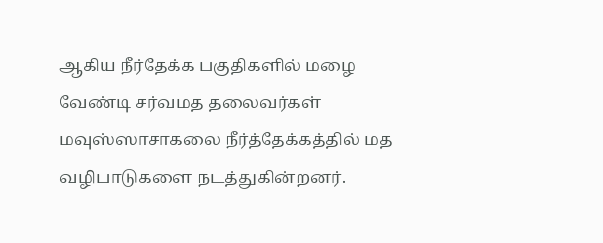ஆகிய நீர்தேக்க பகுதிகளில் மழை வேண்டி சர்வமத தலைவர்கள் மவுஸ்ஸாசாகலை நீர்த்தேக்கத்தில் மத வழிபாடுகளை நடத்துகின்றனர்.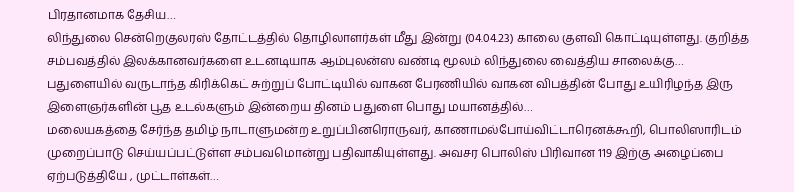பிரதானமாக தேசிய…
லிந்துலை சென்றெகுலரஸ் தோட்டத்தில் தொழிலாளர்கள் மீது இன்று (04.04.23) காலை குளவி கொட்டியுள்ளது. குறித்த சம்பவத்தில் இலக்கானவர்களை உடனடியாக ஆம்புலன்ஸ வண்டி மூலம் லிந்துலை வைத்திய சாலைக்கு…
பதுளையில் வருடாந்த கிரிக்கெட் சுற்றுப் போட்டியில் வாகன பேரணியில் வாகன விபத்தின் போது உயிரிழந்த இரு இளைஞர்களின் பூத உடல்களும் இன்றைய தினம் பதுளை பொது மயானத்தில்…
மலையகத்தை சேர்ந்த தமிழ் நாடாளுமன்ற உறுப்பினரொருவர், காணாமல்போய்விட்டாரெனக்கூறி, பொலிஸாரிடம் முறைப்பாடு செய்யப்பட்டுள்ள சம்பவமொன்று பதிவாகியுள்ளது. அவசர பொலிஸ் பிரிவான 119 இற்கு அழைப்பை ஏற்படுத்தியே , முட்டாள்கள்…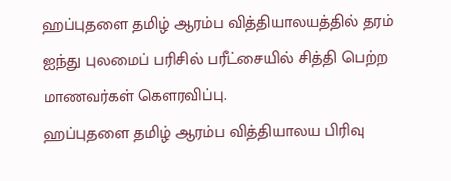ஹப்புதளை தமிழ் ஆரம்ப வித்தியாலயத்தில் தரம் ஐந்து புலமைப் பரிசில் பரீட்சையில் சித்தி பெற்ற மாணவர்கள் கௌரவிப்பு.
ஹப்புதளை தமிழ் ஆரம்ப வித்தியாலய பிரிவு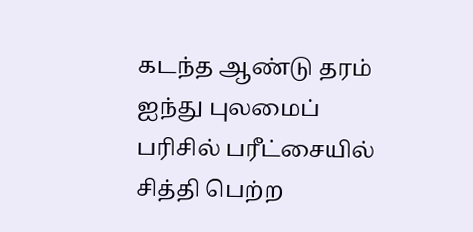கடந்த ஆண்டு தரம் ஐந்து புலமைப் பரிசில் பரீட்சையில் சித்தி பெற்ற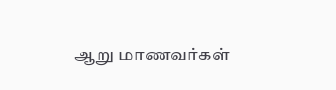ஆறு மாணவர்கள்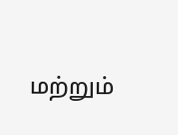மற்றும்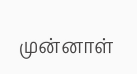முன்னாள்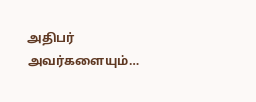அதிபர் அவர்களையும்…